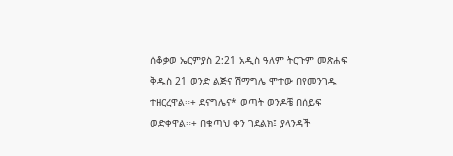ሰቆቃወ ኤርምያስ 2:21 አዲስ ዓለም ትርጉም መጽሐፍ ቅዱስ 21 ወንድ ልጅና ሽማግሌ ሞተው በየመንገዱ ተዘርረዋል።+ ደናግሌና* ወጣት ወንዶቼ በሰይፍ ወድቀዋል።+ በቁጣህ ቀን ገደልክ፤ ያላንዳች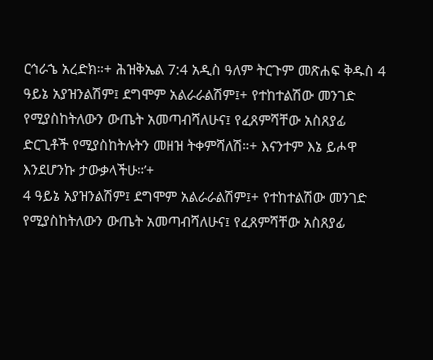ርኅራኄ አረድክ።+ ሕዝቅኤል 7:4 አዲስ ዓለም ትርጉም መጽሐፍ ቅዱስ 4 ዓይኔ አያዝንልሽም፤ ደግሞም አልራራልሽም፤+ የተከተልሽው መንገድ የሚያስከትለውን ውጤት አመጣብሻለሁና፤ የፈጸምሻቸው አስጸያፊ ድርጊቶች የሚያስከትሉትን መዘዝ ትቀምሻለሽ።+ እናንተም እኔ ይሖዋ እንደሆንኩ ታውቃላችሁ።’+
4 ዓይኔ አያዝንልሽም፤ ደግሞም አልራራልሽም፤+ የተከተልሽው መንገድ የሚያስከትለውን ውጤት አመጣብሻለሁና፤ የፈጸምሻቸው አስጸያፊ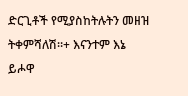ድርጊቶች የሚያስከትሉትን መዘዝ ትቀምሻለሽ።+ እናንተም እኔ ይሖዋ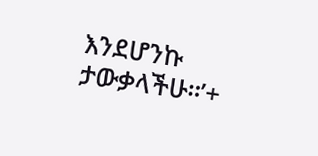እንደሆንኩ ታውቃላችሁ።’+